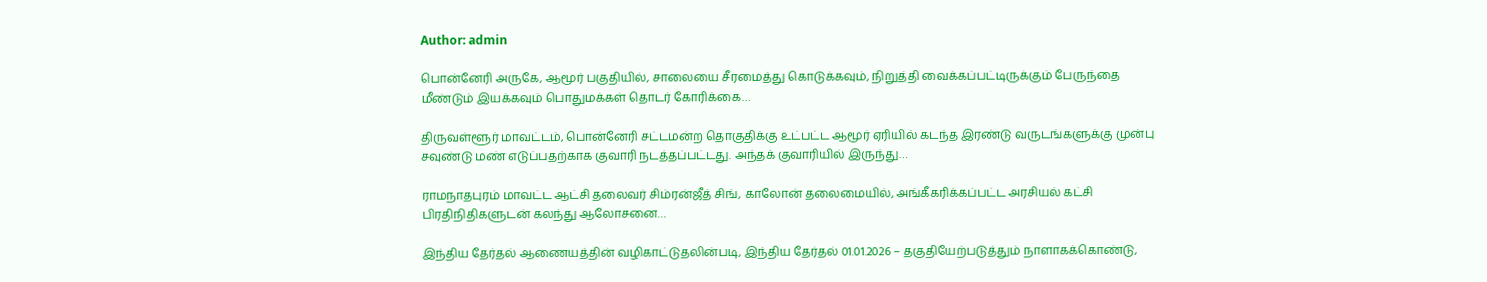Author: admin

பொன்னேரி அருகே, ஆமூர் பகுதியில், சாலையை சீரமைத்து கொடுக்கவும், நிறுத்தி வைக்கப்பட்டிருக்கும் பேருந்தை மீண்டும் இயக்கவும் பொதுமக்கள் தொடர் கோரிக்கை…

திருவள்ளூர் மாவட்டம், பொன்னேரி சட்டமன்ற தொகுதிக்கு உட்பட்ட ஆமூர் ஏரியில் கடந்த இரண்டு வருடங்களுக்கு முன்பு சவுண்டு மண் எடுப்பதற்காக குவாரி நடத்தப்பட்டது. அந்தக் குவாரியில் இருந்து…

ராமநாதபுரம் மாவட்ட ஆட்சி தலைவர் சிம்ரன்ஜீத் சிங், காலோன் தலைமையில், அங்கீகரிக்கப்பட்ட அரசியல் கட்சி பிரதிநிதிகளுடன் கலந்து ஆலோசனை…

இந்திய தேர்தல் ஆணையத்தின் வழிகாட்டுதலின்படி, இந்திய தேர்தல் 01.01.2026 – தகுதியேற்படுத்தும் நாளாகக்கொண்டு,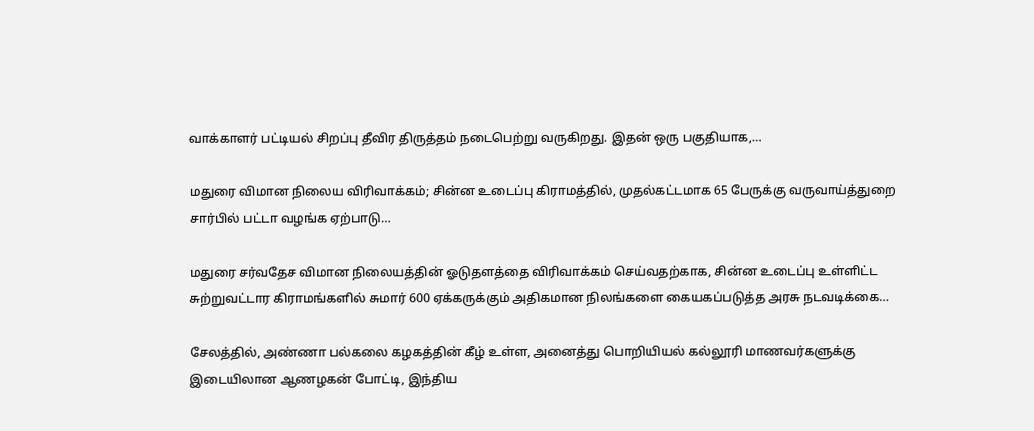வாக்காளர் பட்டியல் சிறப்பு தீவிர திருத்தம் நடைபெற்று வருகிறது. இதன் ஒரு பகுதியாக,…

மதுரை விமான நிலைய விரிவாக்கம்; சின்ன உடைப்பு கிராமத்தில், முதல்கட்டமாக 65 பேருக்கு வருவாய்த்துறை சார்பில் பட்டா வழங்க ஏற்பாடு…

மதுரை சர்வதேச விமான நிலையத்தின் ஓடுதளத்தை விரிவாக்கம் செய்வதற்காக, சின்ன உடைப்பு உள்ளிட்ட சுற்றுவட்டார கிராமங்களில் சுமார் 600 ஏக்கருக்கும் அதிகமான நிலங்களை கையகப்படுத்த அரசு நடவடிக்கை…

சேலத்தில், அண்ணா பல்கலை கழகத்தின் கீழ் உள்ள, அனைத்து பொறியியல் கல்லூரி மாணவர்களுக்கு இடையிலான ஆணழகன் போட்டி, இந்திய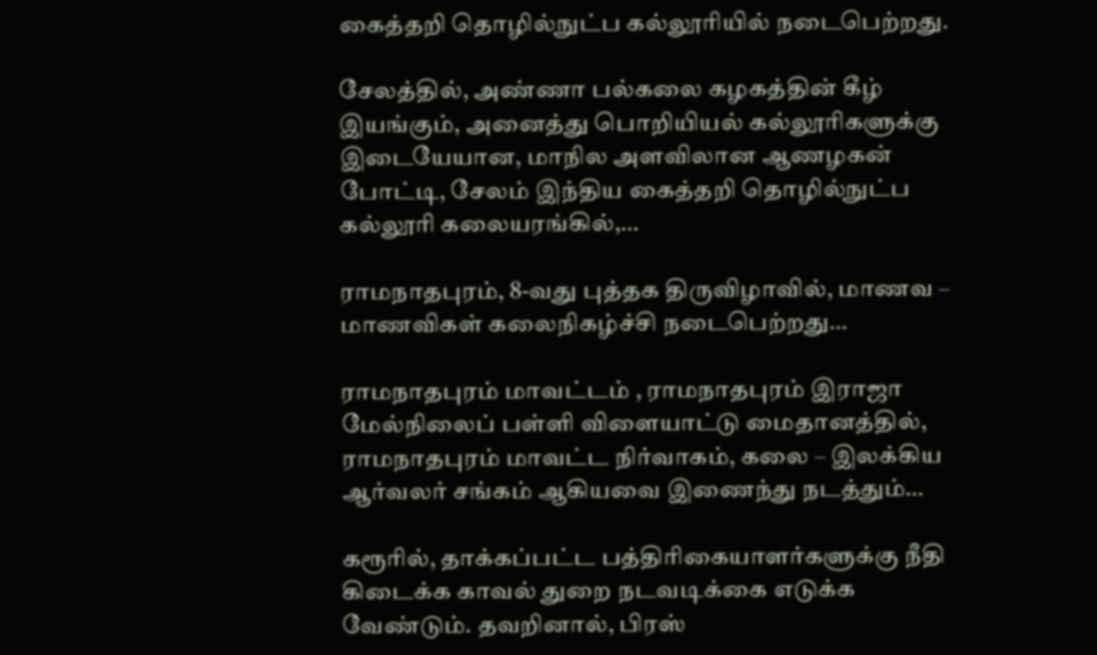கைத்தறி தொழில்நுட்ப கல்லூரியில் நடைபெற்றது.

சேலத்தில், அண்ணா பல்கலை கழகத்தின் கீழ் இயங்கும், அனைத்து பொறியியல் கல்லூரிகளுக்கு இடையேயான, மாநில அளவிலான ஆணழகன் போட்டி, சேலம் இந்திய கைத்தறி தொழில்நுட்ப கல்லூரி கலையரங்கில்,…

ராமநாதபுரம், 8-வது புத்தக திருவிழாவில், மாணவ – மாணவிகள் கலைநிகழ்ச்சி நடைபெற்றது…

ராமநாதபுரம் மாவட்டம் , ராமநாதபுரம் இராஜா மேல்நிலைப் பள்ளி விளையாட்டு மைதானத்தில், ராமநாதபுரம் மாவட்ட நிர்வாகம், கலை – இலக்கிய ஆர்வலர் சங்கம் ஆகியவை இணைந்து நடத்தும்…

கரூரில், தாக்கப்பட்ட பத்திரிகையாளர்களுக்கு நீதி கிடைக்க காவல் துறை நடவடிக்கை எடுக்க வேண்டும். தவறினால், பிரஸ்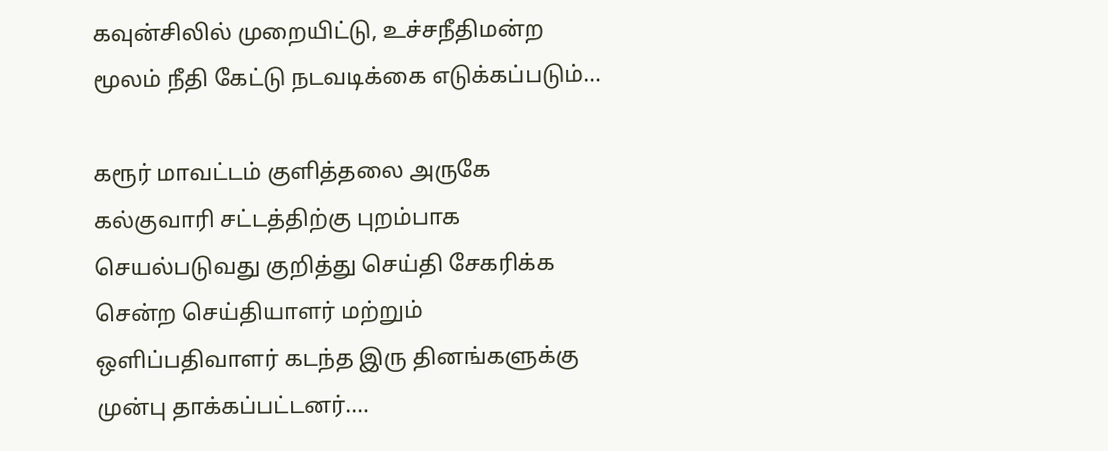கவுன்சிலில் முறையிட்டு, உச்சநீதிமன்ற மூலம் நீதி கேட்டு நடவடிக்கை எடுக்கப்படும்…

கரூர் மாவட்டம் குளித்தலை அருகே கல்குவாரி சட்டத்திற்கு புறம்பாக செயல்படுவது குறித்து செய்தி சேகரிக்க சென்ற செய்தியாளர் மற்றும் ஒளிப்பதிவாளர் கடந்த இரு தினங்களுக்கு முன்பு தாக்கப்பட்டனர்.…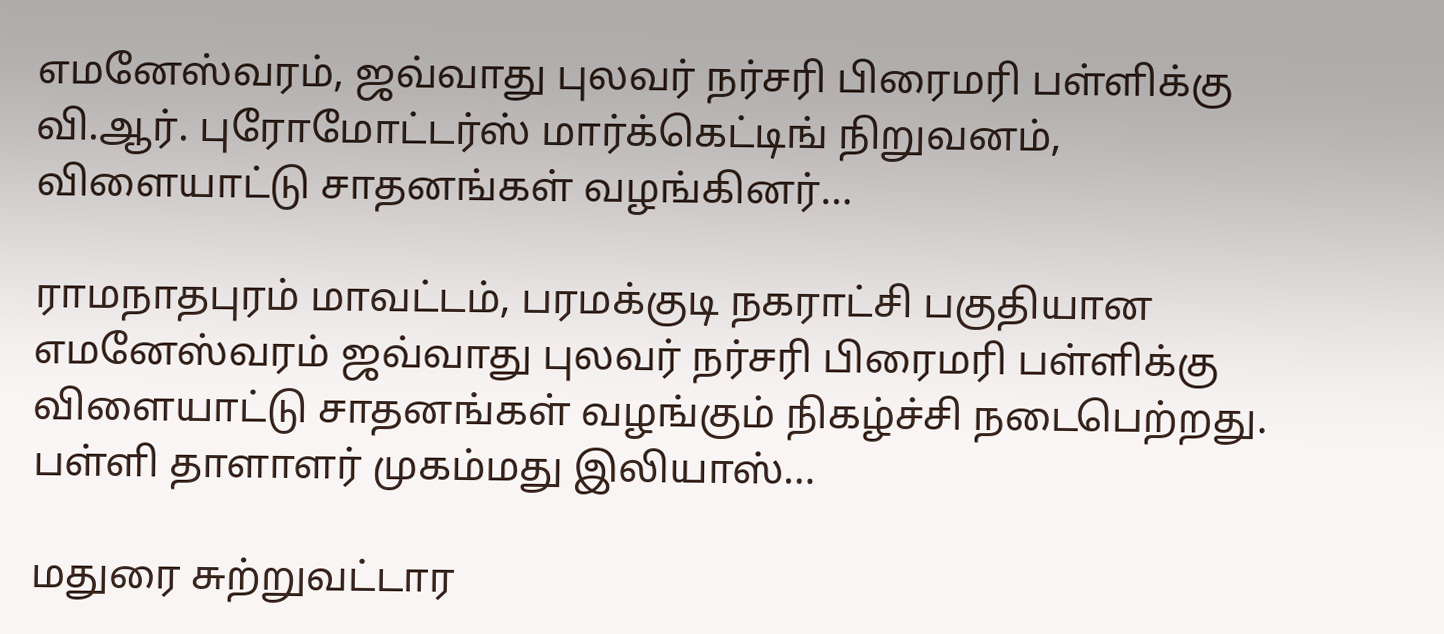எமனேஸ்வரம், ஜவ்வாது புலவர் நர்சரி பிரைமரி பள்ளிக்கு வி.ஆர். புரோமோட்டர்ஸ் மார்க்கெட்டிங் நிறுவனம், விளையாட்டு சாதனங்கள் வழங்கினர்…

ராமநாதபுரம் மாவட்டம், பரமக்குடி நகராட்சி பகுதியான எமனேஸ்வரம் ஜவ்வாது புலவர் நர்சரி பிரைமரி பள்ளிக்கு விளையாட்டு சாதனங்கள் வழங்கும் நிகழ்ச்சி நடைபெற்றது. பள்ளி தாளாளர் முகம்மது இலியாஸ்…

மதுரை சுற்றுவட்டார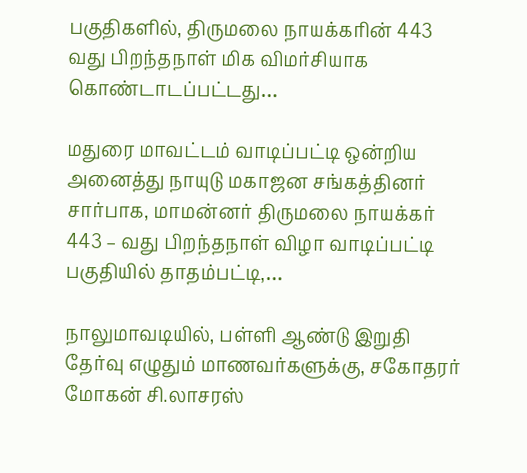பகுதிகளில், திருமலை நாயக்கரின் 443 வது பிறந்தநாள் மிக விமர்சியாக கொண்டாடப்பட்டது…

மதுரை மாவட்டம் வாடிப்பட்டி ஒன்றிய அனைத்து நாயுடு மகாஜன சங்கத்தினர் சார்பாக, மாமன்னர் திருமலை நாயக்கர் 443 – வது பிறந்தநாள் விழா வாடிப்பட்டி பகுதியில் தாதம்பட்டி,…

நாலுமாவடியில், பள்ளி ஆண்டு இறுதி தேர்வு எழுதும் மாணவர்களுக்கு, சகோதரர் மோகன் சி.லாசரஸ்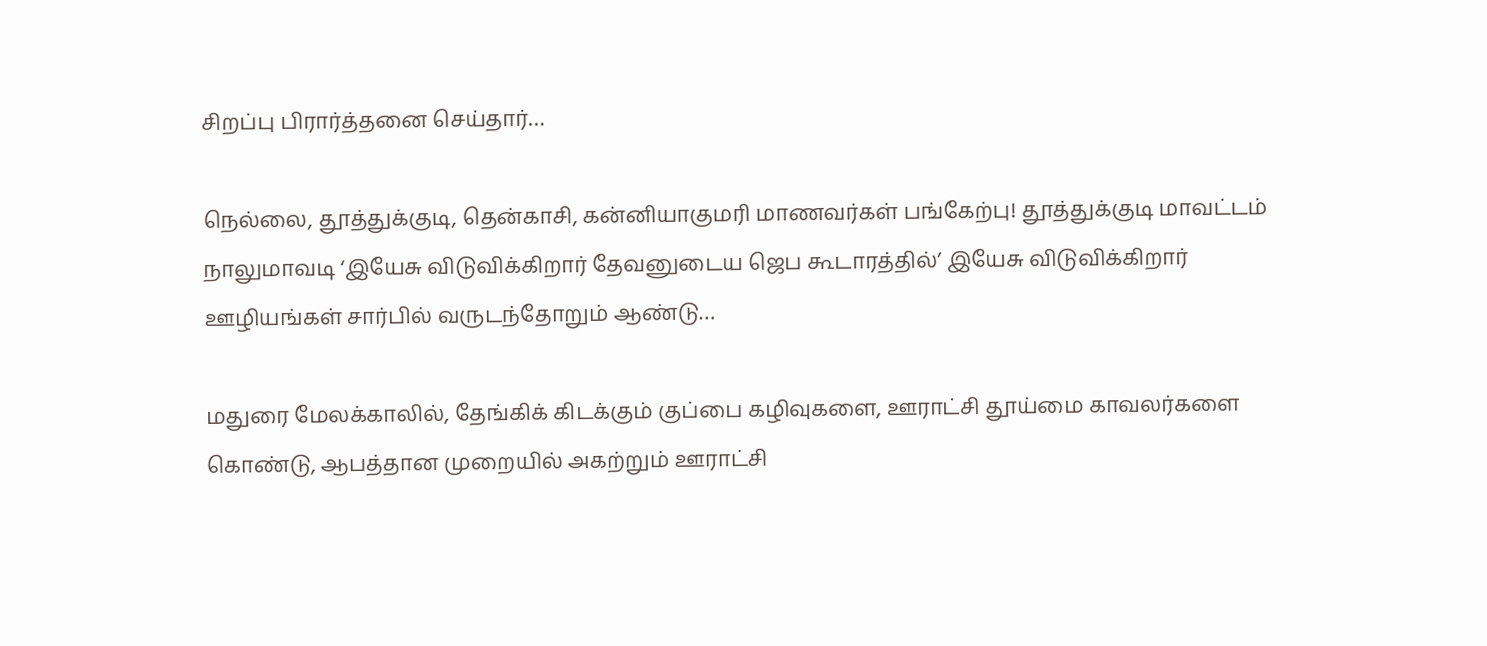சிறப்பு பிரார்த்தனை செய்தார்…

நெல்லை, தூத்துக்குடி, தென்காசி, கன்னியாகுமரி மாணவர்கள் பங்கேற்பு! தூத்துக்குடி மாவட்டம் நாலுமாவடி ‘இயேசு விடுவிக்கிறார் தேவனுடைய ஜெப கூடாரத்தில்’ இயேசு விடுவிக்கிறார் ஊழியங்கள் சார்பில் வருடந்தோறும் ஆண்டு…

மதுரை மேலக்காலில், தேங்கிக் கிடக்கும் குப்பை கழிவுகளை, ஊராட்சி தூய்மை காவலர்களை கொண்டு, ஆபத்தான முறையில் அகற்றும் ஊராட்சி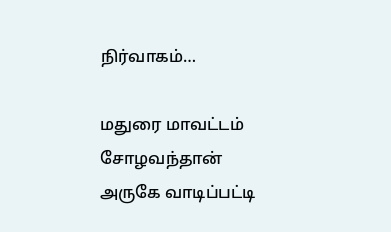நிர்வாகம்…

மதுரை மாவட்டம் சோழவந்தான் அருகே வாடிப்பட்டி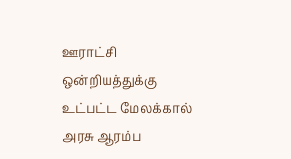ஊராட்சி ஒன்றியத்துக்கு உட்பட்ட மேலக்கால் அரசு ஆரம்ப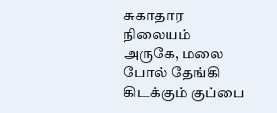சுகாதார நிலையம் அருகே, மலை போல் தேங்கி கிடக்கும் குப்பை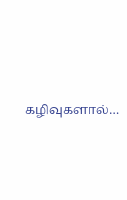கழிவுகளால்…